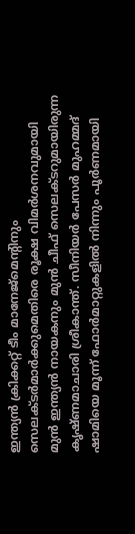ഇന്ത്യൻ ക്രിക്കറ്റ് ടീം മാനേജ്മെന്റിനും സെലക്ടർമാർക്കുമെതിരെ രൂക്ഷ വിമർശനവുമായി മുൻ ഇന്ത്യൻ നായകനും മുൻ ചീഫ് സെലക്ടറുമായിരുന്ന കൃഷ്ണമാചാരി ശ്രീകാന്ത്. സീനിയർ പേസർ മുഹമ്മദ് ഷാമിയെ മൂന്ന് ഫോർമാറ്റുകളിൽ നിന്നും പൂർണമായി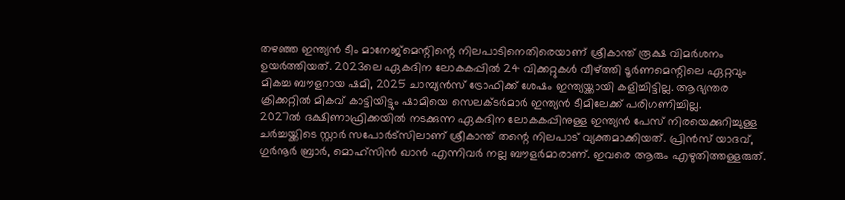തഴഞ്ഞ ഇന്ത്യൻ ടീം മാനേജ്മെന്റിന്റെ നിലപാടിനെതിരെയാണ് ശ്രീകാന്ത് രൂക്ഷ വിമർശനം ഉയർത്തിയത്. 2023ലെ ഏകദിന ലോകകപ്പിൽ 24 വിക്കറ്റുകൾ വീഴ്ത്തി ടൂർണമെന്റിലെ ഏറ്റവും മികച്ച ബൗളറായ ഷമി, 2025 ചാമ്പ്യൻസ് ട്രോഫിക്ക് ശേഷം ഇന്ത്യയ്ക്കായി കളിച്ചിട്ടില്ല. ആഭ്യന്തര ക്രിക്കറ്റിൽ മികവ് കാട്ടിയിട്ടും ഷാമിയെ സെലക്ടർമാർ ഇന്ത്യൻ ടീമിലേക്ക് പരിഗണിച്ചില്ല.
2027ൽ ദക്ഷിണാഫ്രിക്കയിൽ നടക്കുന്ന ഏകദിന ലോകകപ്പിനുള്ള ഇന്ത്യൻ പേസ് നിരയെക്കുറിച്ചുള്ള ചർച്ചയ്ക്കിടെ സ്റ്റാർ സപോർട്സിലാണ് ശ്രീകാന്ത് തന്റെ നിലപാട് വ്യക്തമാക്കിയത്. പ്രിൻസ് യാദവ്, ഗുർനൂർ ബ്രാർ, മൊഹ്സിൻ ഖാൻ എന്നിവർ നല്ല ബൗളർമാരാണ്. ഇവരെ ആരും എഴുതിത്തള്ളരുത്.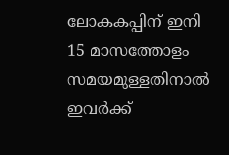ലോകകപ്പിന് ഇനി 15 മാസത്തോളം സമയമുള്ളതിനാൽ ഇവർക്ക്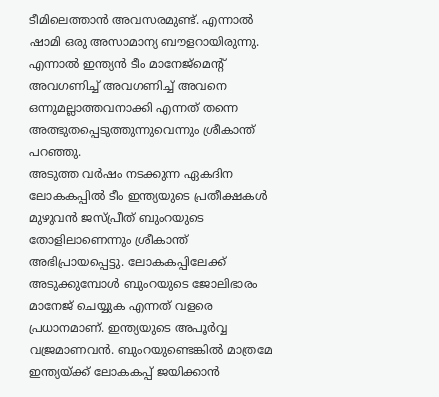ടീമിലെത്താൻ അവസരമുണ്ട്. എന്നാൽ ഷാമി ഒരു അസാമാന്യ ബൗളറായിരുന്നു. എന്നാൽ ഇന്ത്യൻ ടീം മാനേജ്മെന്റ് അവഗണിച്ച് അവഗണിച്ച് അവനെ ഒന്നുമല്ലാത്തവനാക്കി എന്നത് തന്നെ അത്ഭുതപ്പെടുത്തുന്നുവെന്നും ശ്രീകാന്ത് പറഞ്ഞു.
അടുത്ത വർഷം നടക്കുന്ന ഏകദിന ലോകകപ്പിൽ ടീം ഇന്ത്യയുടെ പ്രതീക്ഷകൾ മുഴുവൻ ജസ്പ്രീത് ബുംറയുടെ തോളിലാണെന്നും ശ്രീകാന്ത് അഭിപ്രായപ്പെട്ടു. ലോകകപ്പിലേക്ക് അടുക്കുമ്പോൾ ബുംറയുടെ ജോലിഭാരം മാനേജ് ചെയ്യുക എന്നത് വളരെ പ്രധാനമാണ്. ഇന്ത്യയുടെ അപൂർവ്വ വജ്രമാണവൻ. ബുംറയുണ്ടെങ്കിൽ മാത്രമേ ഇന്ത്യയ്ക്ക് ലോകകപ്പ് ജയിക്കാൻ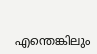എന്തെങ്കിലും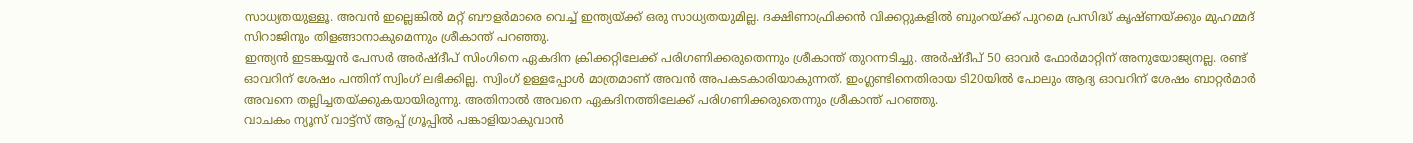സാധ്യതയുള്ളൂ. അവൻ ഇല്ലെങ്കിൽ മറ്റ് ബൗളർമാരെ വെച്ച് ഇന്ത്യയ്ക്ക് ഒരു സാധ്യതയുമില്ല. ദക്ഷിണാഫ്രിക്കൻ വിക്കറ്റുകളിൽ ബുംറയ്ക്ക് പുറമെ പ്രസിദ്ധ് കൃഷ്ണയ്ക്കും മുഹമ്മദ് സിറാജിനും തിളങ്ങാനാകുമെന്നും ശ്രീകാന്ത് പറഞ്ഞു.
ഇന്ത്യൻ ഇടങ്കയ്യൻ പേസർ അർഷ്ദീപ് സിംഗിനെ ഏകദിന ക്രിക്കറ്റിലേക്ക് പരിഗണിക്കരുതെന്നും ശ്രീകാന്ത് തുറന്നടിച്ചു. അർഷ്ദീപ് 50 ഓവർ ഫോർമാറ്റിന് അനുയോജ്യനല്ല. രണ്ട് ഓവറിന് ശേഷം പന്തിന് സ്വിംഗ് ലഭിക്കില്ല. സ്വിംഗ് ഉള്ളപ്പോൾ മാത്രമാണ് അവൻ അപകടകാരിയാകുന്നത്. ഇംഗ്ലണ്ടിനെതിരായ ടി20യിൽ പോലും ആദ്യ ഓവറിന് ശേഷം ബാറ്റർമാർ അവനെ തല്ലിച്ചതയ്ക്കുകയായിരുന്നു. അതിനാൽ അവനെ ഏകദിനത്തിലേക്ക് പരിഗണിക്കരുതെന്നും ശ്രീകാന്ത് പറഞ്ഞു.
വാചകം ന്യൂസ് വാട്ട്സ് ആപ്പ് ഗ്രൂപ്പിൽ പങ്കാളിയാകുവാൻ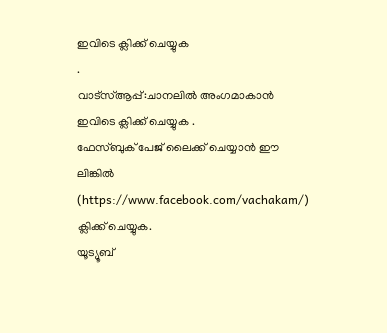ഇവിടെ ക്ലിക്ക് ചെയ്യുക
.
വാട്സ്ആപ്പ്:ചാനലിൽ അംഗമാകാൻ ഇവിടെ ക്ലിക്ക് ചെയ്യുക .
ഫേസ്ബുക് പേജ് ലൈക്ക് ചെയ്യാൻ ഈ ലിങ്കിൽ (https://www.facebook.com/vachakam/) ക്ലിക്ക് ചെയ്യുക.
യൂട്യൂബ്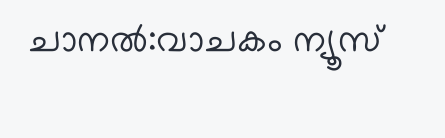ചാനൽ:വാചകം ന്യൂസ്